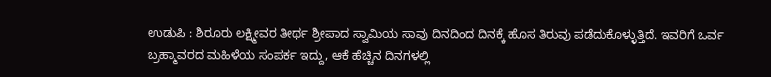ಉಡುಪಿ : ಶಿರೂರು ಲಕ್ಷ್ಮೀವರ ತೀರ್ಥ ಶ್ರೀಪಾದ ಸ್ವಾಮಿಯ ಸಾವು ದಿನದಿಂದ ದಿನಕ್ಕೆ ಹೊಸ ತಿರುವು ಪಡೆದುಕೊಳ್ಳುತ್ತಿದೆ. ಇವರಿಗೆ ಒರ್ವ ಬ್ರಹ್ಮಾವರದ ಮಹಿಳೆಯ ಸಂಪರ್ಕ ಇದ್ದು, ಆಕೆ ಹೆಚ್ಚಿನ ದಿನಗಳಲ್ಲಿ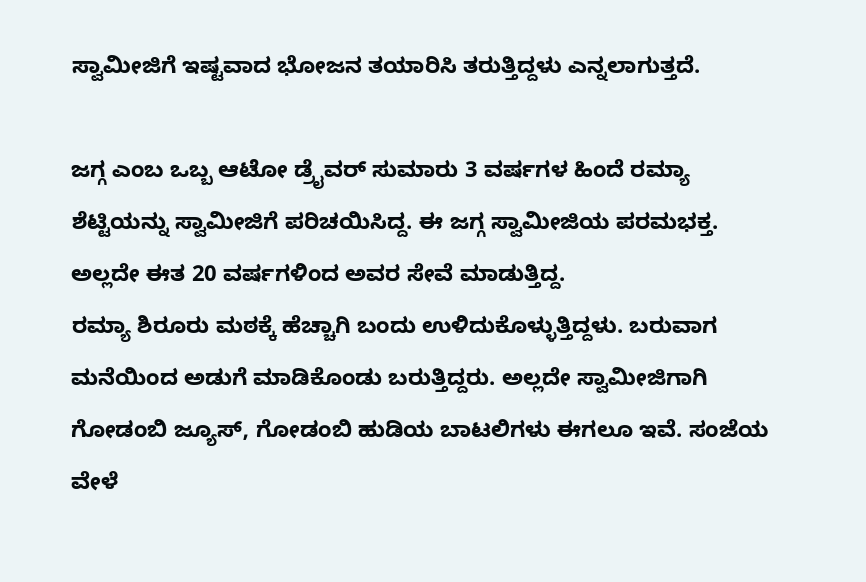ಸ್ವಾಮೀಜಿಗೆ ಇಷ್ಟವಾದ ಭೋಜನ ತಯಾರಿಸಿ ತರುತ್ತಿದ್ದಳು ಎನ್ನಲಾಗುತ್ತದೆ.

ಜಗ್ಗ ಎಂಬ ಒಬ್ಬ ಆಟೋ ಡ್ರೈವರ್ ಸುಮಾರು 3 ವರ್ಷಗಳ ಹಿಂದೆ ರಮ್ಯಾ ಶೆಟ್ಟಿಯನ್ನು ಸ್ವಾಮೀಜಿಗೆ ಪರಿಚಯಿಸಿದ್ದ. ಈ ಜಗ್ಗ ಸ್ವಾಮೀಜಿಯ ಪರಮಭಕ್ತ. ಅಲ್ಲದೇ ಈತ 20 ವರ್ಷಗಳಿಂದ ಅವರ ಸೇವೆ ಮಾಡುತ್ತಿದ್ದ.
ರಮ್ಯಾ ಶಿರೂರು ಮಠಕ್ಕೆ ಹೆಚ್ಚಾಗಿ ಬಂದು ಉಳಿದುಕೊಳ್ಳುತ್ತಿದ್ದಳು. ಬರುವಾಗ ಮನೆಯಿಂದ ಅಡುಗೆ ಮಾಡಿಕೊಂಡು ಬರುತ್ತಿದ್ದರು. ಅಲ್ಲದೇ ಸ್ವಾಮೀಜಿಗಾಗಿ ಗೋಡಂಬಿ ಜ್ಯೂಸ್, ಗೋಡಂಬಿ ಹುಡಿಯ ಬಾಟಲಿಗಳು ಈಗಲೂ ಇವೆ. ಸಂಜೆಯ ವೇಳೆ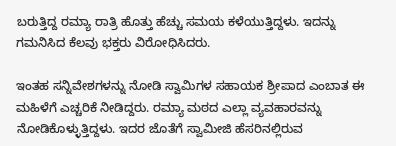ಬರುತ್ತಿದ್ದ ರಮ್ಯಾ ರಾತ್ರಿ ಹೊತ್ತು ಹೆಚ್ಚು ಸಮಯ ಕಳೆಯುತ್ತಿದ್ದಳು. ಇದನ್ನು ಗಮನಿಸಿದ ಕೆಲವು ಭಕ್ತರು ವಿರೋಧಿಸಿದರು.

ಇಂತಹ ಸನ್ನಿವೇಶಗಳನ್ನು ನೋಡಿ ಸ್ವಾಮಿಗಳ ಸಹಾಯಕ ಶ್ರೀಪಾದ ಎಂಬಾತ ಈ ಮಹಿಳೆಗೆ ಎಚ್ಚರಿಕೆ ನೀಡಿದ್ದರು. ರಮ್ಯಾ ಮಠದ ಎಲ್ಲಾ ವ್ಯವಹಾರವನ್ನು ನೋಡಿಕೊಳ್ಳುತ್ತಿದ್ದಳು. ಇದರ ಜೊತೆಗೆ ಸ್ವಾಮೀಜಿ ಹೆಸರಿನಲ್ಲಿರುವ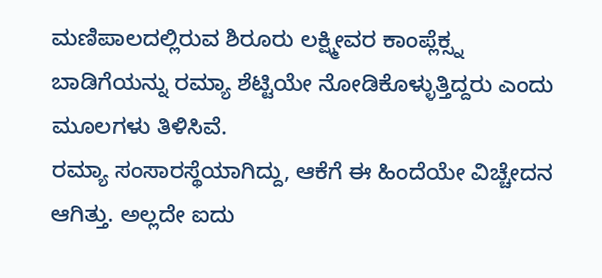ಮಣಿಪಾಲದಲ್ಲಿರುವ ಶಿರೂರು ಲಕ್ಷ್ಮೀವರ ಕಾಂಪ್ಲೆಕ್ಸ್ನ ಬಾಡಿಗೆಯನ್ನು ರಮ್ಯಾ ಶೆಟ್ಟಿಯೇ ನೋಡಿಕೊಳ್ಳುತ್ತಿದ್ದರು ಎಂದು ಮೂಲಗಳು ತಿಳಿಸಿವೆ.
ರಮ್ಯಾ ಸಂಸಾರಸ್ಥೆಯಾಗಿದ್ದು, ಆಕೆಗೆ ಈ ಹಿಂದೆಯೇ ವಿಚ್ಚೇದನ ಆಗಿತ್ತು. ಅಲ್ಲದೇ ಐದು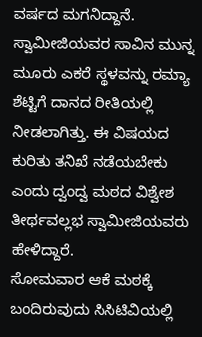ವರ್ಷದ ಮಗನಿದ್ದಾನೆ. ಸ್ವಾಮೀಜಿಯವರ ಸಾವಿನ ಮುನ್ನ ಮೂರು ಎಕರೆ ಸ್ಥಳವನ್ನು ರಮ್ಯಾ ಶೆಟ್ಟಿಗೆ ದಾನದ ರೀತಿಯಲ್ಲಿ ನೀಡಲಾಗಿತ್ತು. ಈ ವಿಷಯದ ಕುರಿತು ತನಿಖೆ ನಡೆಯಬೇಕು ಎಂದು ದ್ವಂದ್ವ ಮಠದ ವಿಶ್ವೇಶ ತೀರ್ಥವಲ್ಲಭ ಸ್ವಾಮೀಜಿಯವರು ಹೇಳಿದ್ದಾರೆ.
ಸೋಮವಾರ ಆಕೆ ಮಠಕ್ಕೆ ಬಂದಿರುವುದು ಸಿಸಿಟಿವಿಯಲ್ಲಿ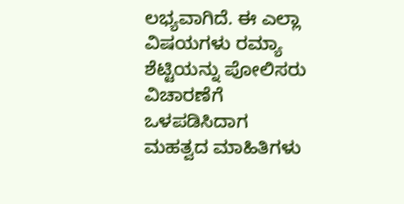ಲಭ್ಯವಾಗಿದೆ. ಈ ಎಲ್ಲಾ ವಿಷಯಗಳು ರಮ್ಯಾ ಶೆಟ್ಟಿಯನ್ನು ಪೋಲಿಸರು ವಿಚಾರಣೆಗೆ ಒಳಪಡಿಸಿದಾಗ ಮಹತ್ವದ ಮಾಹಿತಿಗಳು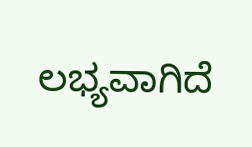ಲಭ್ಯವಾಗಿದೆ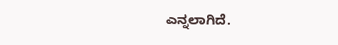ಎನ್ನಲಾಗಿದೆ.